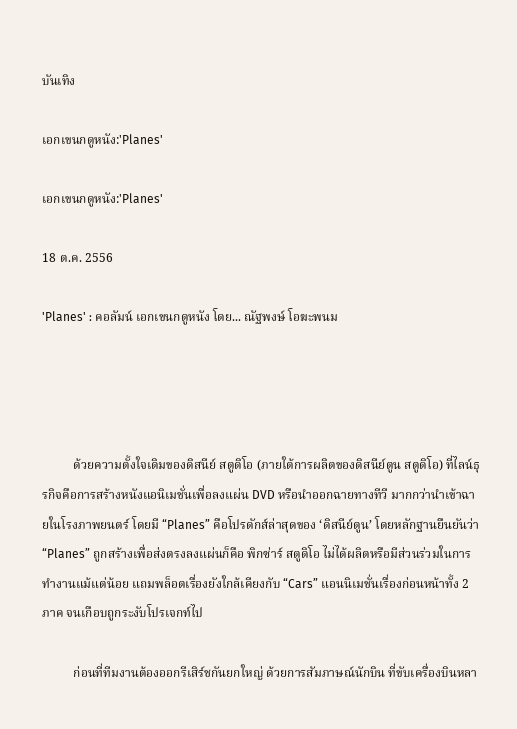บันเทิง

เอกเขนกดูหนัง:'Planes'

เอกเขนกดูหนัง:'Planes'

18 ต.ค. 2556

'Planes' : คอลัมน์ เอกเขนกดูหนัง โดย... ณัฐพงษ์ โอฆะพนม




          ด้วยความตั้งใจเดิมของดิสนีย์ สตูดิโอ (ภายใต้การผลิตของดิสนีย์ตูน สตูดิโอ) ที่ไลน์ธุรกิจคือการสร้างหนังแอนิเมชั่นเพื่อลงแผ่น DVD หรือนำออกฉายทางทีวี มากกว่านำเข้าฉายในโรงภาพยนตร์ โดยมี “Planes” คือโปรดักส์ล่าสุดของ ‘ดิสนีย์ตูน’ โดยหลักฐานยืนยันว่า “Planes” ถูกสร้างเพื่อส่งตรงลงแผ่นก็คือ พิกซ่าร์ สตูดิโอ ไม่ได้ผลิตหรือมีส่วนร่วมในการทำงานแม้แต่น้อย แถมพล็อตเรื่องยังใกล้เคียงกับ “Cars” แอนนิเมชั่นเรื่องก่อนหน้าทั้ง 2 ภาค จนเกือบถูกระงับโปรเจกท์ไป

          ก่อนที่ทีมงานต้องออกรีเสิร์ชกันยกใหญ่ ด้วยการสัมภาษณ์นักบิน ที่ขับเครื่องบินหลา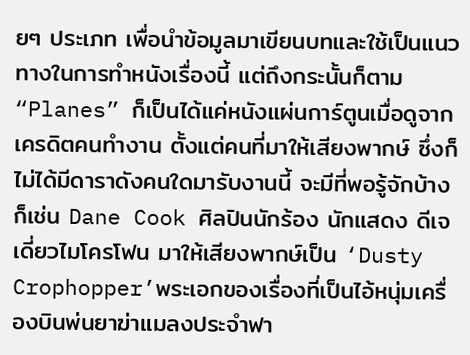ยๆ ประเภท เพื่อนำข้อมูลมาเขียนบทและใช้เป็นแนวทางในการทำหนังเรื่องนี้ แต่ถึงกระนั้นก็ตาม “Planes” ก็เป็นได้แค่หนังแผ่นการ์ตูนเมื่อดูจากเครดิตคนทำงาน ตั้งแต่คนที่มาให้เสียงพากษ์ ซึ่งก็ไม่ได้มีดาราดังคนใดมารับงานนี้ จะมีที่พอรู้จักบ้างก็เช่น Dane Cook ศิลปินนักร้อง นักแสดง ดีเจ เดี่ยวไมโครโฟน มาให้เสียงพากษ์เป็น ‘Dusty Crophopper’พระเอกของเรื่องที่เป็นไอ้หนุ่มเครื่องบินพ่นยาฆ่าแมลงประจำฟา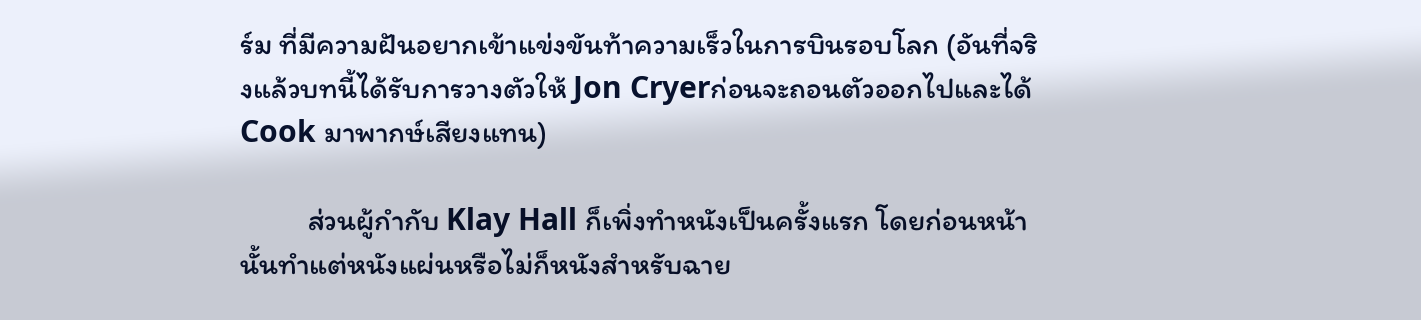ร์ม ที่มีความฝันอยากเข้าแข่งขันท้าความเร็วในการบินรอบโลก (อันที่จริงแล้วบทนี้ได้รับการวางตัวให้ Jon Cryerก่อนจะถอนตัวออกไปและได้ Cook มาพากษ์เสียงแทน)

          ส่วนผู้กำกับ Klay Hall ก็เพิ่งทำหนังเป็นครั้งแรก โดยก่อนหน้านั้นทำแต่หนังแผ่นหรือไม่ก็หนังสำหรับฉาย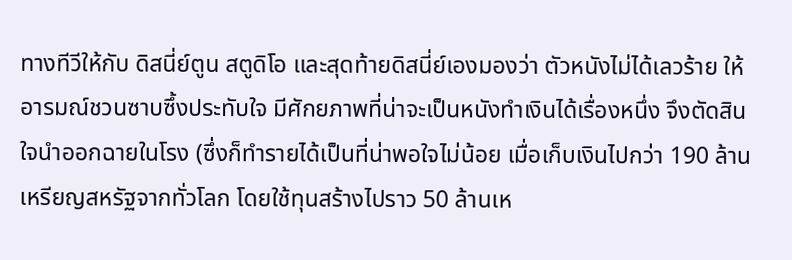ทางทีวีให้กับ ดิสนี่ย์ตูน สตูดิโอ และสุดท้ายดิสนี่ย์เองมองว่า ตัวหนังไม่ได้เลวร้าย ให้อารมณ์ชวนซาบซึ้งประทับใจ มีศักยภาพที่น่าจะเป็นหนังทำเงินได้เรื่องหนึ่ง จึงตัดสินใจนำออกฉายในโรง (ซึ่งก็ทำรายได้เป็นที่น่าพอใจไม่น้อย เมื่อเก็บเงินไปกว่า 190 ล้านเหรียญสหรัฐจากทั่วโลก โดยใช้ทุนสร้างไปราว 50 ล้านเห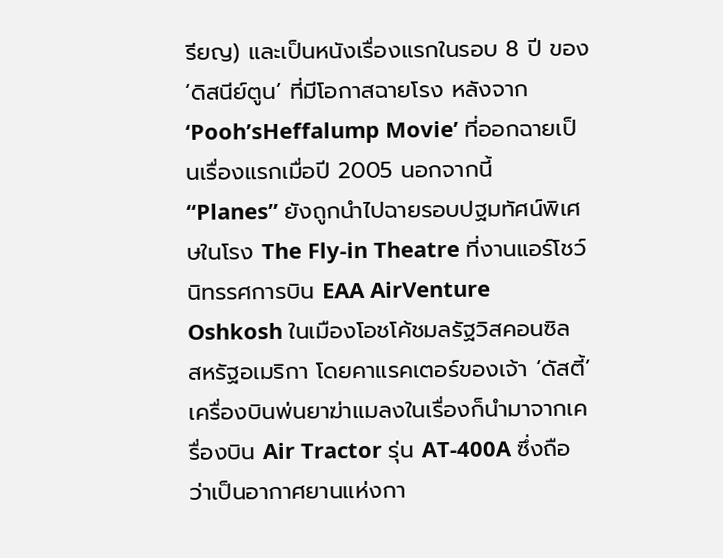รียญ) และเป็นหนังเรื่องแรกในรอบ 8 ปี ของ ‘ดิสนีย์ตูน’ ที่มีโอกาสฉายโรง หลังจาก ‘Pooh’sHeffalump Movie’ ที่ออกฉายเป็นเรื่องแรกเมื่อปี 2005 นอกจากนี้ “Planes” ยังถูกนำไปฉายรอบปฐมทัศน์พิเศษในโรง The Fly-in Theatre ที่งานแอร์โชว์ นิทรรศการบิน EAA AirVenture Oshkosh ในเมืองโอชโค้ชมลรัฐวิสคอนซิล สหรัฐอเมริกา โดยคาแรคเตอร์ของเจ้า ‘ดัสตี้’ เครื่องบินพ่นยาฆ่าแมลงในเรื่องก็นำมาจากเครื่องบิน Air Tractor รุ่น AT-400A ซึ่งถือว่าเป็นอากาศยานแห่งกา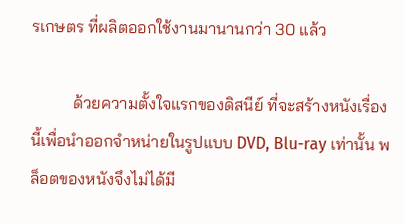รเกษตร ที่ผลิตออกใช้งานมานานกว่า 30 แล้ว

          ด้วยความตั้งใจแรกของดิสนีย์ ที่จะสร้างหนังเรื่องนี้เพื่อนำออกจำหน่ายในรูปแบบ DVD, Blu-ray เท่านั้น พล็อตของหนังจึงไม่ได้มี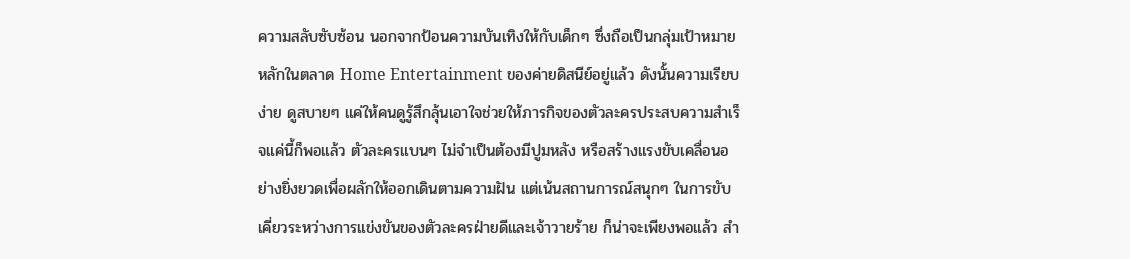ความสลับซับซ้อน นอกจากป้อนความบันเทิงให้กับเด็กๆ ซึ่งถือเป็นกลุ่มเป้าหมายหลักในตลาด Home Entertainment ของค่ายดิสนีย์อยู่แล้ว ดังนั้นความเรียบง่าย ดูสบายๆ แค่ให้คนดูรู้สึกลุ้นเอาใจช่วยให้ภารกิจของตัวละครประสบความสำเร็จแค่นี้ก็พอแล้ว ตัวละครแบนๆ ไม่จำเป็นต้องมีปูมหลัง หรือสร้างแรงขับเคลื่อนอย่างยิ่งยวดเพื่อผลักให้ออกเดินตามความฝัน แต่เน้นสถานการณ์สนุกๆ ในการขับเคี่ยวระหว่างการแข่งขันของตัวละครฝ่ายดีและเจ้าวายร้าย ก็น่าจะเพียงพอแล้ว สำ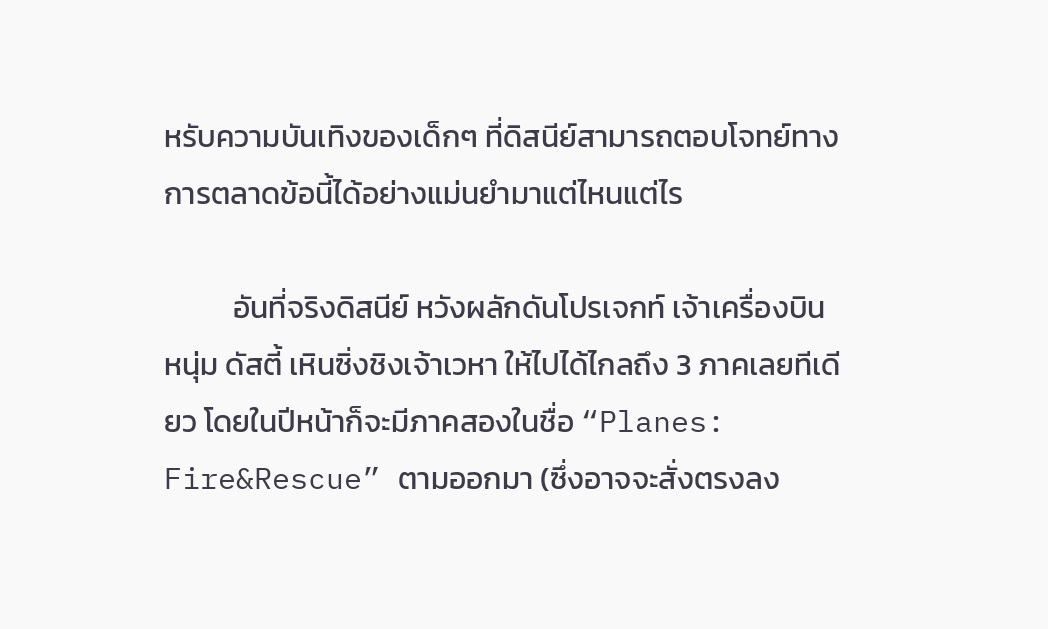หรับความบันเทิงของเด็กๆ ที่ดิสนีย์สามารถตอบโจทย์ทางการตลาดข้อนี้ได้อย่างแม่นยำมาแต่ไหนแต่ไร

          อันที่จริงดิสนีย์ หวังผลักดันโปรเจกท์ เจ้าเครื่องบินหนุ่ม ดัสตี้ เหินซิ่งชิงเจ้าเวหา ให้ไปได้ไกลถึง 3 ภาคเลยทีเดียว โดยในปีหน้าก็จะมีภาคสองในชื่อ “Planes: Fire&Rescue” ตามออกมา (ซึ่งอาจจะสั่งตรงลง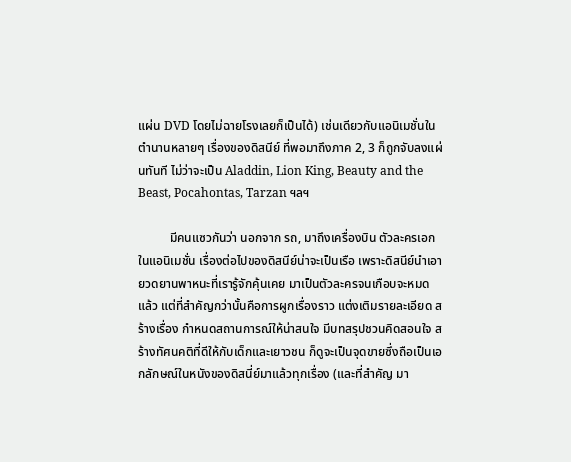แผ่น DVD โดยไม่ฉายโรงเลยก็เป็นได้) เช่นเดียวกับแอนิเมชั่นในตำนานหลายๆ เรื่องของดิสนีย์ ที่พอมาถึงภาค 2, 3 ก็ถูกจับลงแผ่นทันที ไม่ว่าจะเป็น Aladdin, Lion King, Beauty and the Beast, Pocahontas, Tarzan ฯลฯ

          มีคนแซวกันว่า นอกจาก รถ, มาถึงเครื่องบิน ตัวละครเอกในแอนิเมชั่น เรื่องต่อไปของดิสนีย์น่าจะเป็นเรือ เพราะดิสนีย์นำเอายวดยานพาหนะที่เรารู้จักคุ้นเคย มาเป็นตัวละครจนเกือบจะหมดแล้ว แต่ที่สำคัญกว่านั้นคือการผูกเรื่องราว แต่งเติมรายละเอียด สร้างเรื่อง กำหนดสถานการณ์ให้น่าสนใจ มีบทสรุปชวนคิดสอนใจ สร้างทัศนคติที่ดีให้กับเด็กและเยาวชน ก็ดูจะเป็นจุดขายซึ่งถือเป็นเอกลักษณ์ในหนังของดิสนี่ย์มาแล้วทุกเรื่อง (และที่สำคัญ มา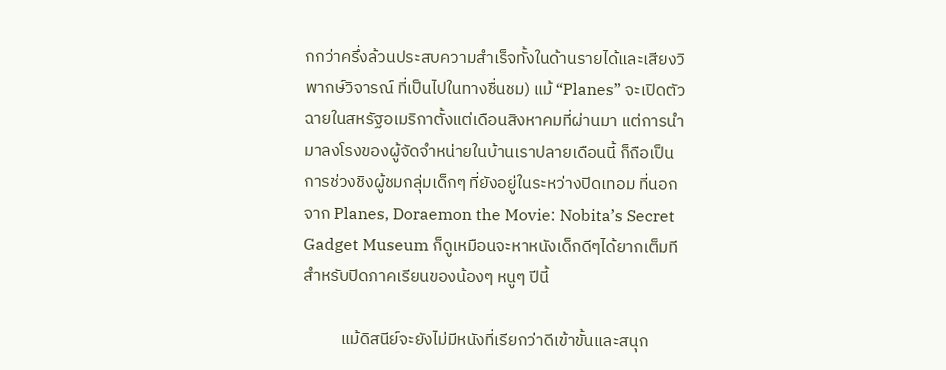กกว่าครึ่งล้วนประสบความสำเร็จทั้งในด้านรายได้และเสียงวิพากษ์วิจารณ์ ที่เป็นไปในทางชื่นชม) แม้ “Planes” จะเปิดตัวฉายในสหรัฐอเมริกาตั้งแต่เดือนสิงหาคมที่ผ่านมา แต่การนำมาลงโรงของผู้จัดจำหน่ายในบ้านเราปลายเดือนนี้ ก็ถือเป็นการช่วงชิงผู้ชมกลุ่มเด็กๆ ที่ยังอยู่ในระหว่างปิดเทอม ที่นอกจาก Planes, Doraemon the Movie: Nobita’s Secret Gadget Museum ก็ดูเหมือนจะหาหนังเด็กดีๆได้ยากเต็มทีสำหรับปิดภาคเรียนของน้องๆ หนูๆ ปีนี้

          แม้ดิสนีย์จะยังไม่มีหนังที่เรียกว่าดีเข้าขั้นและสนุก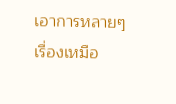เอาการหลายๆ เรื่องเหมือ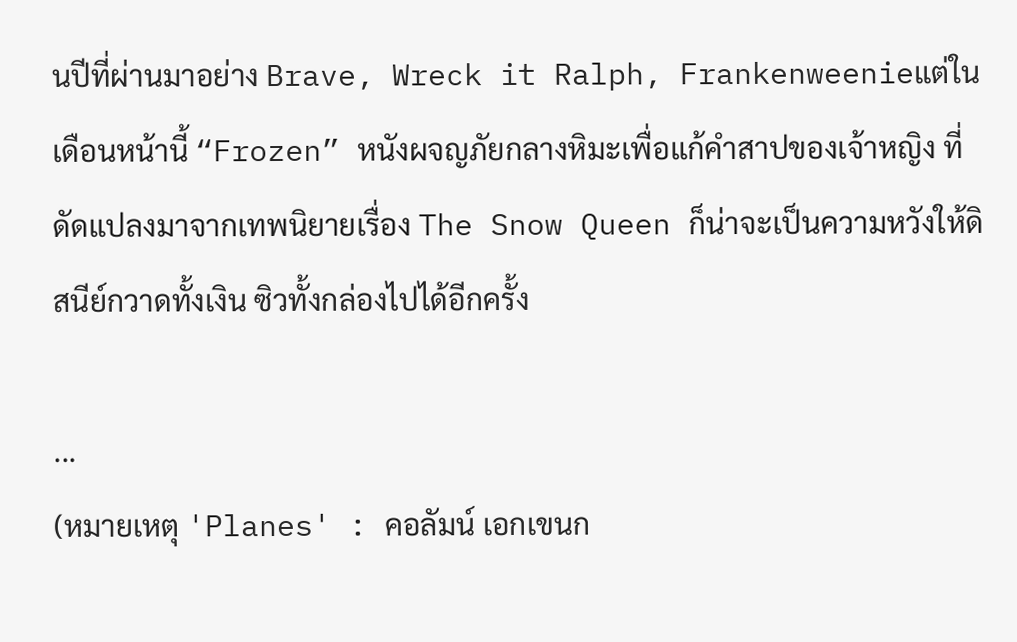นปีที่ผ่านมาอย่าง Brave, Wreck it Ralph, Frankenweenieแต่ในเดือนหน้านี้ “Frozen” หนังผจญภัยกลางหิมะเพื่อแก้คำสาปของเจ้าหญิง ที่ดัดแปลงมาจากเทพนิยายเรื่อง The Snow Queen ก็น่าจะเป็นความหวังให้ดิสนีย์กวาดทั้งเงิน ซิวทั้งกล่องไปได้อีกครั้ง

...
(หมายเหตุ 'Planes' : คอลัมน์ เอกเขนก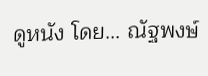ดูหนัง โดย... ณัฐพงษ์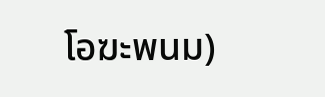โอฆะพนม)